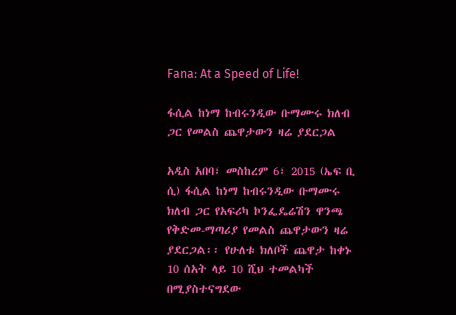Fana: At a Speed of Life!

ፋሲል ከነማ ከብሩንዲው ቡማሙሩ ክለብ ጋር የመልስ ጨዋታውን ዛሬ ያደርጋል

አዲስ አበባ፣ መስከረም 6፣ 2015 (ኤፍ ቢ ሲ) ፋሲል ከነማ ከብሩንዲው ቡማሙሩ ክለብ ጋር የአፍሪካ ኮንፌዴሬሽን ዋንጫ የቅድመ-ማጣሪያ የመልስ ጨዋታውን ዛሬ ያደርጋል፡፡ የሁለቱ ክለቦች ጨዋታ ከቀኑ 10 ሰአት ላይ 10 ሺህ ተመልካች በሚያስተናግደው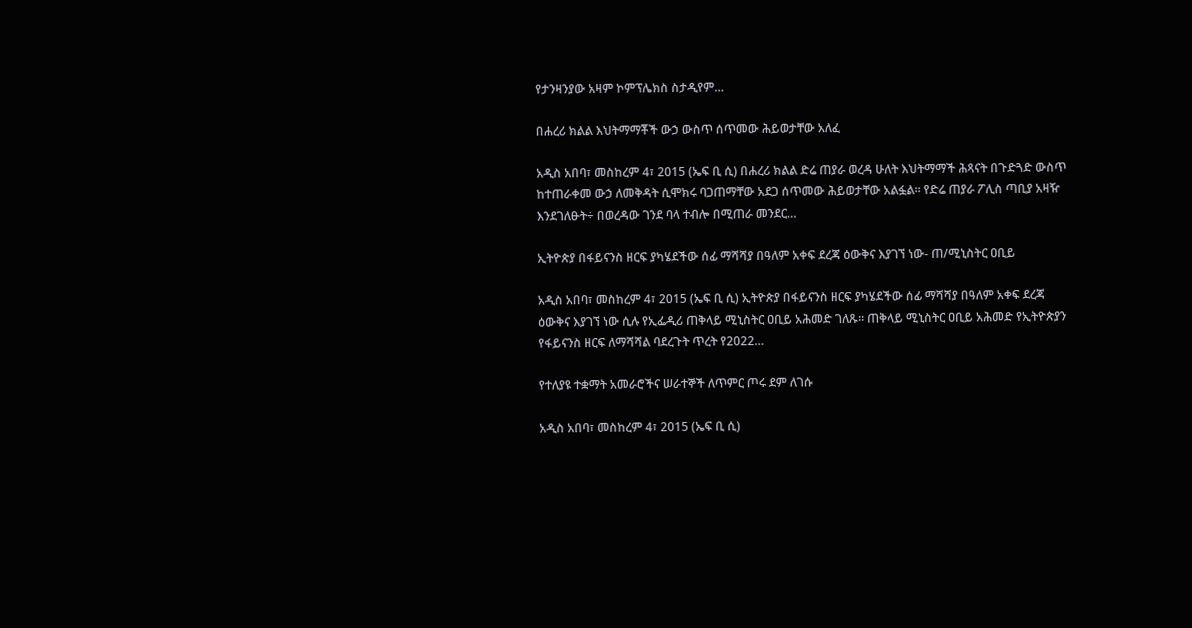የታንዛንያው አዛም ኮምፕሌክስ ስታዲየም…

በሐረሪ ክልል እህትማማቾች ውኃ ውስጥ ሰጥመው ሕይወታቸው አለፈ

አዲስ አበባ፣ መስከረም 4፣ 2015 (ኤፍ ቢ ሲ) በሐረሪ ክልል ድሬ ጠያራ ወረዳ ሁለት እህትማማች ሕጻናት በጉድጓድ ውስጥ ከተጠራቀመ ውኃ ለመቅዳት ሲሞክሩ ባጋጠማቸው አደጋ ሰጥመው ሕይወታቸው አልፏል፡፡ የድሬ ጠያራ ፖሊስ ጣቢያ አዛዥ እንደገለፁት÷ በወረዳው ገንደ ባላ ተብሎ በሚጠራ መንደር…

ኢትዮጵያ በፋይናንስ ዘርፍ ያካሄደችው ሰፊ ማሻሻያ በዓለም አቀፍ ደረጃ ዕውቅና እያገኘ ነው- ጠ/ሚኒስትር ዐቢይ

አዲስ አበባ፣ መስከረም 4፣ 2015 (ኤፍ ቢ ሲ) ኢትዮጵያ በፋይናንስ ዘርፍ ያካሄደችው ሰፊ ማሻሻያ በዓለም አቀፍ ደረጃ ዕውቅና እያገኘ ነው ሲሉ የኢፌዲሪ ጠቅላይ ሚኒስትር ዐቢይ አሕመድ ገለጹ፡፡ ጠቅላይ ሚኒስትር ዐቢይ አሕመድ የኢትዮጵያን የፋይናንስ ዘርፍ ለማሻሻል ባደረጉት ጥረት የ2022…

የተለያዩ ተቋማት አመራሮችና ሠራተኞች ለጥምር ጦሩ ደም ለገሱ

አዲስ አበባ፣ መስከረም 4፣ 2015 (ኤፍ ቢ ሲ)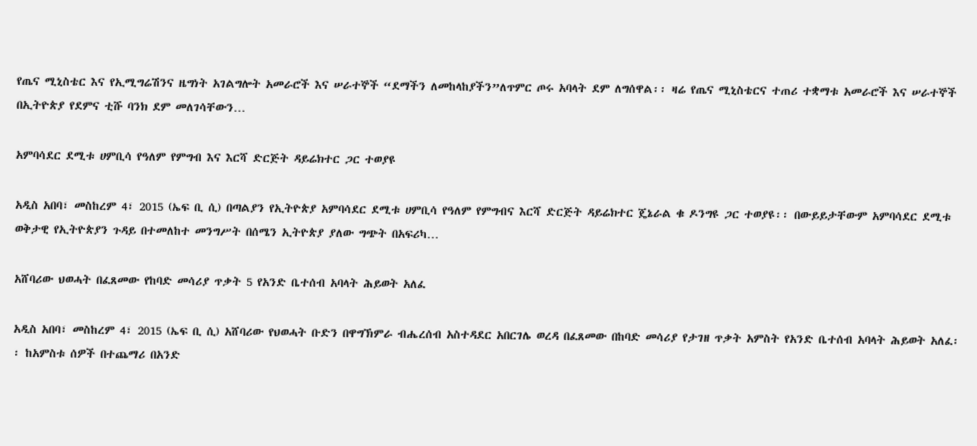የጤና ሚኒስቴር እና የኢሚግሬሽንና ዜግነት አገልግሎት አመራሮች እና ሠራተኞች “ደማችን ለመከላከያችን”ለጥምር ጦሩ አባላት ደም ለግሰዋል፡፡ ዛሬ የጤና ሚኒስቴርና ተጠሪ ተቋማቱ አመራሮች እና ሠራተኞች በኢትዮጵያ የደምና ቲሹ ባንክ ደም መለገሳቸውን…

አምባሳደር ደሚቱ ሀምቢሳ የዓለም የምግብ እና እርሻ ድርጅት ዳይሬክተር ጋር ተወያዩ

አዲስ አበባ፣ መስከረም 4፣ 2015 (ኤፍ ቢ ሲ) በጣልያን የኢትዮጵያ አምባሳደር ደሚቱ ሀምቢሳ የዓለም የምግብና እርሻ ድርጅት ዳይሬክተር ጄኔራል ቁ ዶንግዩ ጋር ተወያዩ፡፡ በውይይታቸውም አምባሳደር ደሚቱ ወቅታዊ የኢትዮጵያን ጉዳይ በተመለከተ መንግሥት በሰሜን ኢትዮጵያ ያለው ግጭት በአፍሪካ…

አሸባሪው ህወሓት በፈጸመው የከባድ መሳሪያ ጥቃት 5 የአንድ ቤተሰብ አባላት ሕይወት አለፈ

አዲስ አበባ፣ መስከረም 4፣ 2015 (ኤፍ ቢ ሲ) አሸባሪው የህወሓት ቡድን በዋግኽምራ ብሔረሰብ አስተዳደር አበርገሌ ወረዳ በፈጸመው በከባድ መሳሪያ የታገዘ ጥቃት አምስት የአንድ ቤተሰብ አባላት ሕይወት አለፈ፡፡ ከአምስቱ ሰዎች በተጨማሪ በአንድ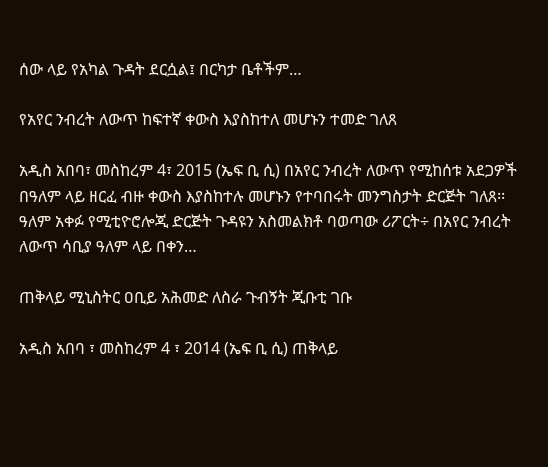ሰው ላይ የአካል ጉዳት ደርሷል፤ በርካታ ቤቶችም…

የአየር ንብረት ለውጥ ከፍተኛ ቀውስ እያስከተለ መሆኑን ተመድ ገለጸ

አዲስ አበባ፣ መስከረም 4፣ 2015 (ኤፍ ቢ ሲ) በአየር ንብረት ለውጥ የሚከሰቱ አደጋዎች በዓለም ላይ ዘርፈ ብዙ ቀውስ እያስከተሉ መሆኑን የተባበሩት መንግስታት ድርጅት ገለጸ፡፡ ዓለም አቀፉ የሚቲዮሮሎጂ ድርጅት ጉዳዩን አስመልክቶ ባወጣው ሪፖርት÷ በአየር ንብረት ለውጥ ሳቢያ ዓለም ላይ በቀን…

ጠቅላይ ሚኒስትር ዐቢይ አሕመድ ለስራ ጉብኝት ጂቡቲ ገቡ

አዲስ አበባ ፣ መስከረም 4 ፣ 2014 (ኤፍ ቢ ሲ) ጠቅላይ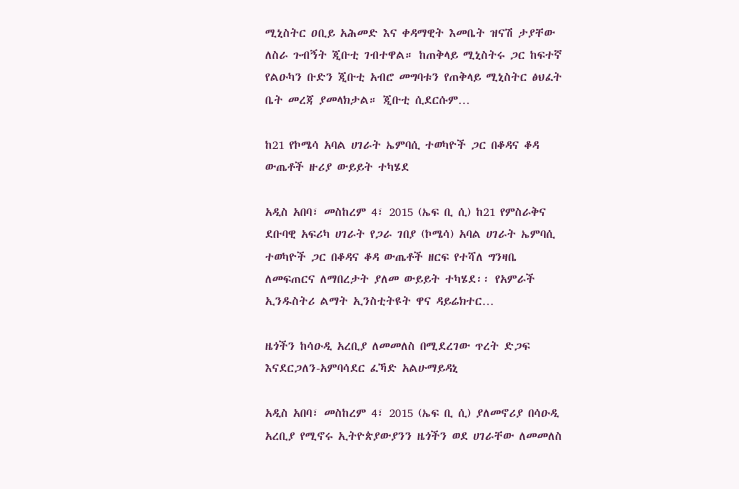ሚኒስትር ዐቢይ አሕመድ እና ቀዳማዊት እመቤት ዝናሽ ታያቸው ለስራ ጉብኝት ጂቡቲ ገብተዋል። ከጠቅላይ ሚኒስትሩ ጋር ከፍተኛ የልዑካን ቡድን ጂቡቲ አብሮ መግባቱን የጠቅላይ ሚኒስትር ፅህፈት ቤት መረጃ ያመላክታል። ጂቡቲ ሲደርሱም…

ከ21 የኮሜሳ አባል ሀገራት ኤምባሲ ተወካዮች ጋር በቆዳና ቆዳ ውጤቶች ዙሪያ ውይይት ተካሄደ

አዲስ አበባ፣ መስከረም 4፣ 2015 (ኤፍ ቢ ሲ) ከ21 የምስራቅና ደቡባዊ አፍሪካ ሀገራት የጋራ ገበያ (ኮሜሳ) አባል ሀገራት ኤምባሲ ተወካዮች ጋር በቆዳና ቆዳ ውጤቶች ዘርፍ የተሻለ ግንዛቤ ለመፍጠርና ለማበረታት ያለመ ውይይት ተካሄደ፡፡ የአምራች ኢንዱስትሪ ልማት ኢንስቲትዩት ዋና ዳይሬክተር…

ዜጎችን ከሳዑዲ አረቢያ ለመመለስ በሚደረገው ጥረት ድጋፍ እናደርጋለን-አምባሳደር ፈኻድ አልሁማይዳኒ

አዲስ አበባ፣ መስከረም 4፣ 2015 (ኤፍ ቢ ሲ) ያለመኖሪያ በሳዑዲ አረቢያ የሚኖሩ ኢትዮጵያውያንን ዜጎችን ወደ ሀገራቸው ለመመለስ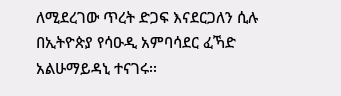ለሚደረገው ጥረት ድጋፍ እናደርጋለን ሲሉ በኢትዮጵያ የሳዑዲ አምባሳደር ፈኻድ አልሁማይዳኒ ተናገሩ፡፡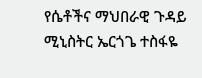የሴቶችና ማህበራዊ ጉዳይ ሚኒስትር ኤርጎጌ ተስፋዬ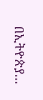በኢትዮጵያ…